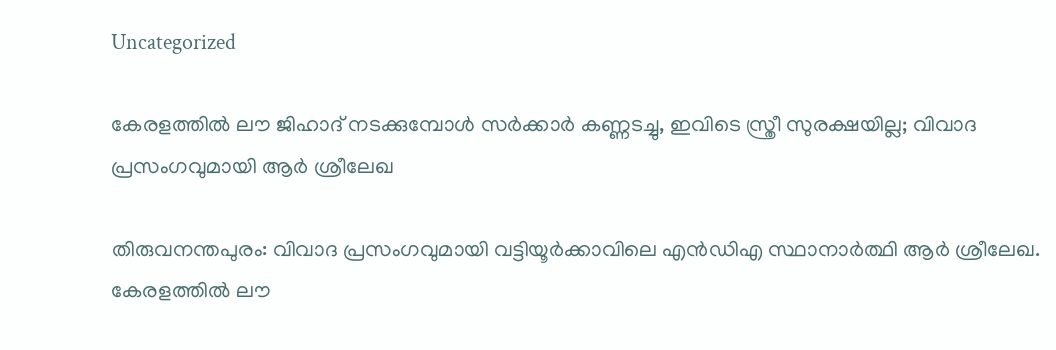Uncategorized

കേരളത്തിൽ ലൗ ജിഹാദ് നടക്കുമ്പോൾ സർക്കാർ കണ്ണടച്ചു, ഇവിടെ സ്ത്രീ സുരക്ഷയില്ല; വിവാദ പ്രസംഗവുമായി ആർ ശ്രീലേഖ

തിരുവനന്തപുരം: വിവാദ പ്രസംഗവുമായി വട്ടിയൂര്‍ക്കാവിലെ എന്‍ഡിഎ സ്ഥാനാര്‍ത്ഥി ആര്‍ ശ്രീലേഖ. കേരളത്തില്‍ ലൗ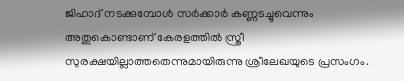ജിഹാദ് നടക്കുമ്പോള്‍ സര്‍ക്കാര്‍ കണ്ണടച്ചുവെന്നും അതുകൊണ്ടാണ് കേരളത്തില്‍ സ്ത്രീ സുരക്ഷയില്ലാത്തതെന്നുമായിരുന്നു ശ്രീലേഖയുടെ പ്രസംഗം.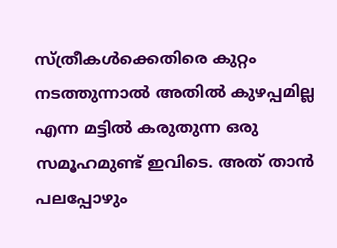സ്ത്രീകള്‍ക്കെതിരെ കുറ്റം നടത്തുന്നാൽ അതിൽ കുഴപ്പമില്ല എന്ന മട്ടില്‍ കരുതുന്ന ഒരു സമൂഹമുണ്ട് ഇവിടെ. അത് താന്‍ പലപ്പോഴും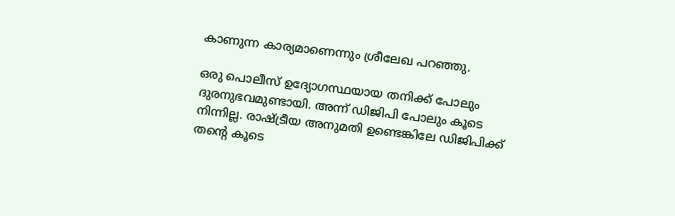കാണുന്ന കാര്യമാണെന്നും ശ്രീലേഖ പറഞ്ഞു.

ഒരു പൊലീസ് ഉദ്യോഗസ്ഥയായ തനിക്ക് പോലും ദുരനുഭവമുണ്ടായി. അന്ന് ഡിജിപി പോലും കൂടെ നിന്നില്ല. രാഷ്ട്രീയ അനുമതി ഉണ്ടെങ്കിലേ ഡിജിപിക്ക് തന്റെ കൂടെ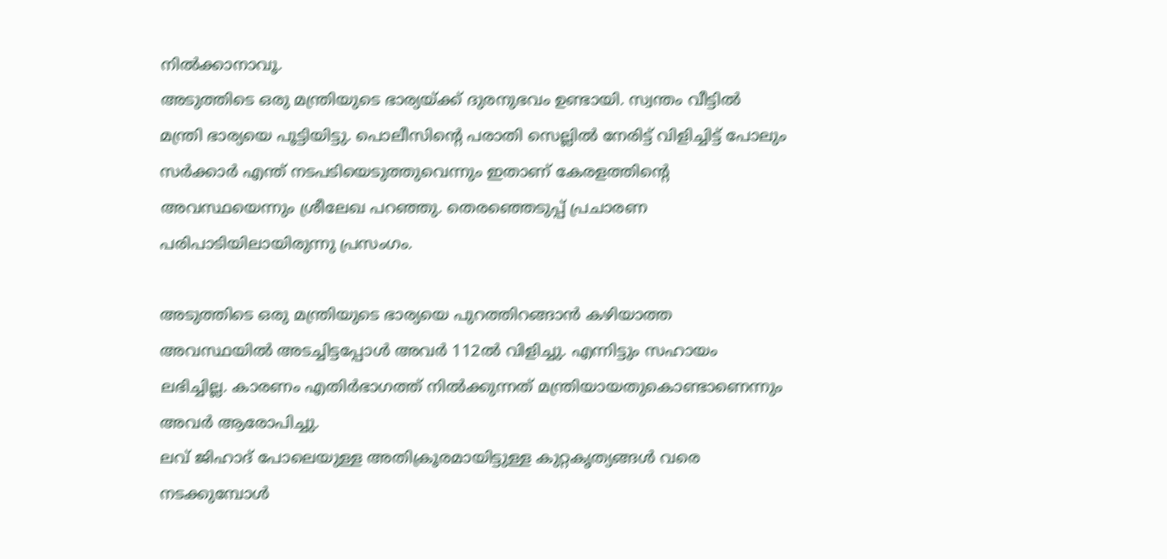നില്‍ക്കാനാവൂ.
അടുത്തിടെ ഒരു മന്ത്രിയുടെ ഭാര്യയ്ക്ക് ദുരനുഭവം ഉണ്ടായി. സ്വന്തം വീട്ടില്‍ മന്ത്രി ഭാര്യയെ പൂട്ടിയിട്ടു. പൊലീസിന്റെ പരാതി സെല്ലില്‍ നേരിട്ട് വിളിച്ചിട്ട് പോലും സര്‍ക്കാര്‍ എന്ത് നടപടിയെടുത്തുവെന്നും ഇതാണ് കേരളത്തിന്റെ അവസ്ഥയെന്നും ശ്രീലേഖ പറഞ്ഞു. തെരഞ്ഞെടുപ്പ് പ്രചാരണ പരിപാടിയിലായിരുന്നു പ്രസംഗം.

അടുത്തിടെ ഒരു മന്ത്രിയുടെ ഭാര്യയെ പുറത്തിറങ്ങാന്‍ കഴിയാത്ത അവസ്ഥയില്‍ അടച്ചിട്ടപ്പോള്‍ അവര്‍ 112ല്‍ വിളിച്ചു. എന്നിട്ടും സഹായം ലഭിച്ചില്ല. കാരണം എതിര്‍ഭാഗത്ത് നില്‍ക്കുന്നത് മന്ത്രിയായതുകൊണ്ടാണെന്നും അവർ ആരോപിച്ചു.
ലവ് ജിഹാദ് പോലെയുള്ള അതിക്രൂരമായിട്ടുള്ള കുറ്റകൃത്യങ്ങൾ വരെ നടക്കുമ്പോൾ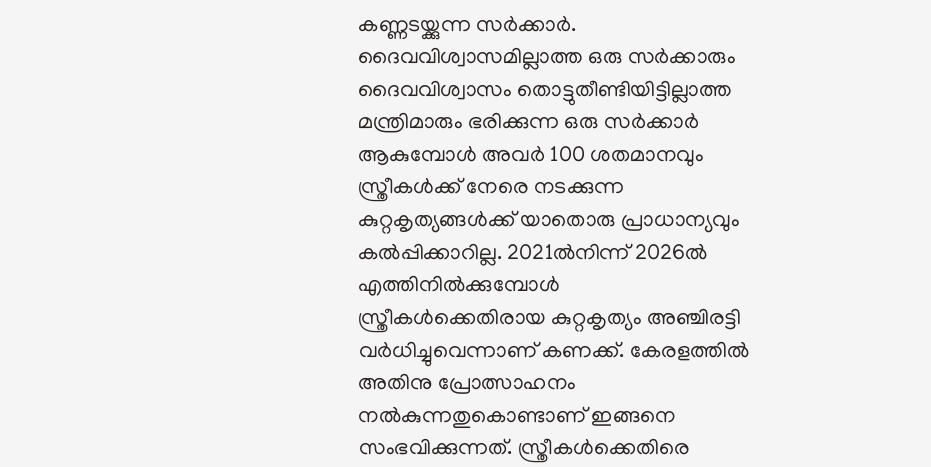കണ്ണടയ്ക്കുന്ന സർക്കാർ. ദൈവവിശ്വാസമില്ലാത്ത ഒരു സർക്കാരും ദൈവവിശ്വാസം തൊട്ടുതീണ്ടിയിട്ടില്ലാത്ത മന്ത്രിമാരും ഭരിക്കുന്ന ഒരു സർക്കാർ ആകുമ്പോൾ അവർ 100 ശതമാനവും സ്ത്രീകൾക്ക് നേരെ നടക്കുന്ന കുറ്റകൃത്യങ്ങൾക്ക് യാതൊരു പ്രാധാന്യവും കൽപ്പിക്കാറില്ല. 2021ൽനിന്ന് 2026ൽ എത്തിനിൽക്കുമ്പോൾ സ്ത്രീകൾക്കെതിരായ കുറ്റകൃത്യം അഞ്ചിരട്ടി വർധിച്ചുവെന്നാണ് കണക്ക്. കേരളത്തിൽ അതിനു പ്രോത്സാഹനം നൽകുന്നതുകൊണ്ടാണ് ഇങ്ങനെ സംഭവിക്കുന്നത്. സ്ത്രീകൾക്കെതിരെ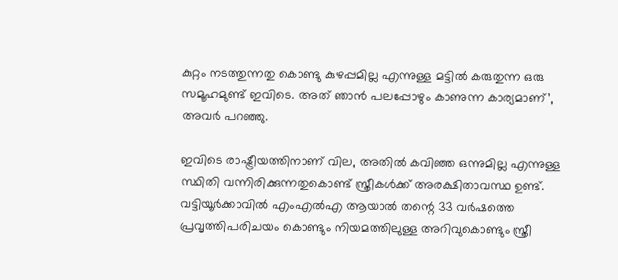കുറ്റം നടത്തുന്നതു കൊണ്ടു കുഴപ്പമില്ല എന്നുള്ള മട്ടിൽ കരുതുന്ന ഒരു സമൂഹമുണ്ട് ഇവിടെ. അത് ഞാൻ പലപ്പോഴും കാണുന്ന കാര്യമാണ്’, അവർ പറഞ്ഞു.

ഇവിടെ രാഷ്ട്രീയത്തിനാണ് വില, അതില്‍ കവിഞ്ഞ ഒന്നുമില്ല എന്നുള്ള സ്ഥിതി വന്നിരിക്കുന്നതുകൊണ്ട് സ്ത്രീകള്‍ക്ക് അരക്ഷിതാവസ്ഥ ഉണ്ട്. വട്ടിയൂര്‍ക്കാവിൽ എംഎല്‍എ ആയാല്‍ തന്റെ 33 വര്‍ഷത്തെ പ്രവൃത്തിപരിചയം കൊണ്ടും നിയമത്തിലുള്ള അറിവുകൊണ്ടും സ്ത്രീ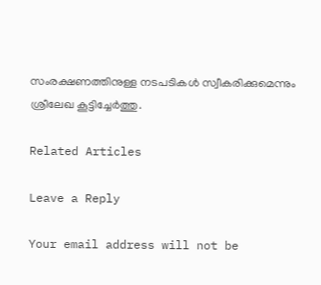സംരക്ഷണത്തിനുള്ള നടപടികള്‍ സ്വീകരിക്കുമെന്നും ശ്രീലേഖ കൂട്ടിച്ചേർത്തു.

Related Articles

Leave a Reply

Your email address will not be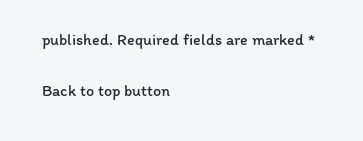published. Required fields are marked *

Back to top button